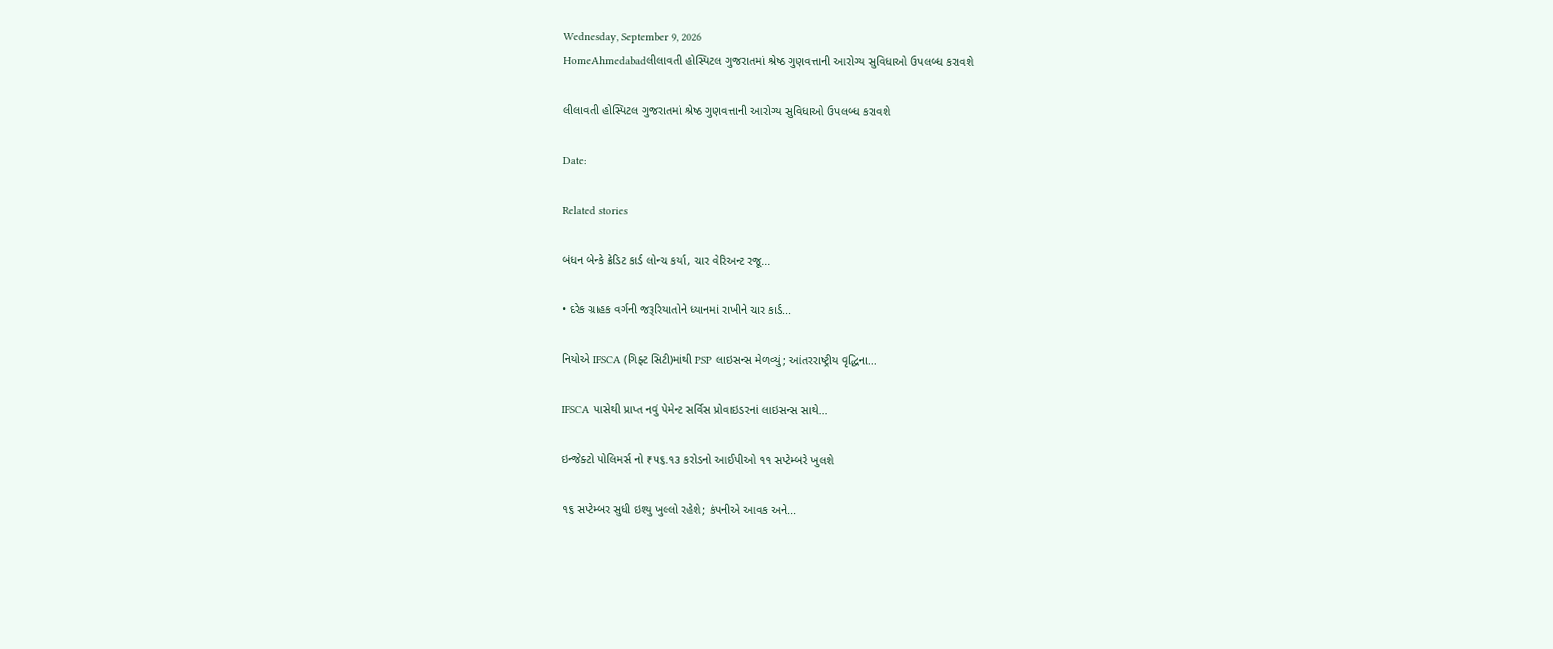Wednesday, September 9, 2026
HomeAhmedabadલીલાવતી હોસ્પિટલ ગુજરાતમાં શ્રેષ્ઠ ગુણવત્તાની આરોગ્ય સુવિધાઓ ઉપલબ્ધ કરાવશે

લીલાવતી હોસ્પિટલ ગુજરાતમાં શ્રેષ્ઠ ગુણવત્તાની આરોગ્ય સુવિધાઓ ઉપલબ્ધ કરાવશે

Date:

Related stories

બંધન બેન્કે ક્રેડિટ કાર્ડ લોન્ચ કર્યા, ચાર વેરિઅન્ટ રજૂ...

• દરેક ગ્રાહક વર્ગની જરૂરિયાતોને ધ્યાનમાં રાખીને ચાર કાર્ડ...

નિયોએ IFSCA (ગિફ્ટ સિટી)માંથી PSP લાઇસન્સ મેળવ્યું; આંતરરાષ્ટ્રીય વૃદ્ધિના...

IFSCA પાસેથી પ્રાપ્ત નવું પેમેન્ટ સર્વિસ પ્રોવાઇડરનાં લાઇસન્સ સાથે...

ઇન્જેક્ટો પોલિમર્સ નો ₹૫૬.૧૩ કરોડનો આઈપીઓ ૧૧ સપ્ટેમ્બરે ખુલશે

૧૬ સપ્ટેમ્બર સુધી ઇશ્યુ ખુલ્લો રહેશે; કંપનીએ આવક અને...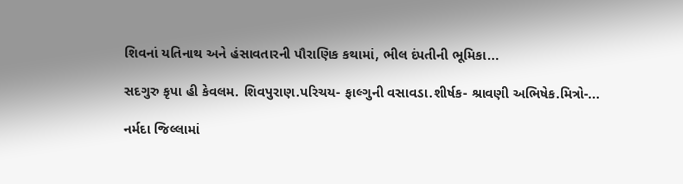શિવનાં યતિનાથ અને હંસાવતારની પૌરાણિક કથામાં, ભીલ દંપતીની ભૂમિકા...

સદગુરુ કૃપા હી કેવલમ. શિવપુરાણ.પરિચય- ફાલ્ગુની વસાવડા.શીર્ષક- શ્રાવણી અભિષેક.મિત્રો-...

નર્મદા જિલ્લામાં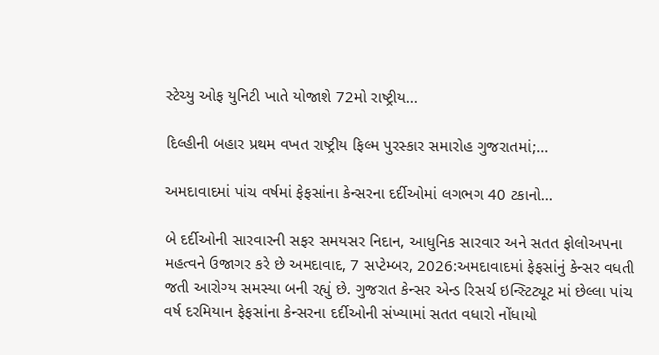સ્ટેચ્યુ ઓફ યુનિટી ખાતે યોજાશે 72મો રાષ્ટ્રીય...

દિલ્હીની બહાર પ્રથમ વખત રાષ્ટ્રીય ફિલ્મ પુરસ્કાર સમારોહ ગુજરાતમાં;...

અમદાવાદમાં પાંચ વર્ષમાં ફેફસાંના કેન્સરના દર્દીઓમાં લગભગ 40 ટકાનો...

બે દર્દીઓની સારવારની સફર સમયસર નિદાન, આધુનિક સારવાર અને સતત ફોલોઅપના મહત્વને ઉજાગર કરે છે અમદાવાદ, 7 સપ્ટેમ્બર, 2026:અમદાવાદમાં ફેફસાંનું કેન્સર વધતી જતી આરોગ્ય સમસ્યા બની રહ્યું છે. ગુજરાત કેન્સર એન્ડ રિસર્ચ ઇન્સ્ટિટ્યૂટ માં છેલ્લા પાંચ વર્ષ દરમિયાન ફેફસાંના કેન્સરના દર્દીઓની સંખ્યામાં સતત વધારો નોંધાયો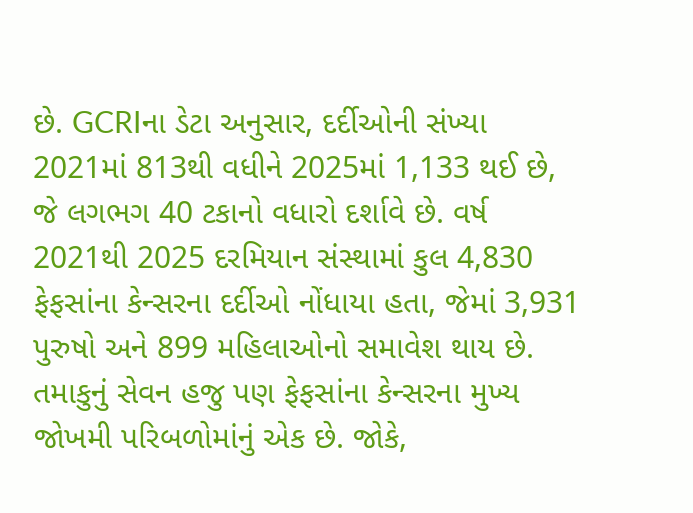છે. GCRIના ડેટા અનુસાર, દર્દીઓની સંખ્યા 2021માં 813થી વધીને 2025માં 1,133 થઈ છે, જે લગભગ 40 ટકાનો વધારો દર્શાવે છે. વર્ષ 2021થી 2025 દરમિયાન સંસ્થામાં કુલ 4,830 ફેફસાંના કેન્સરના દર્દીઓ નોંધાયા હતા, જેમાં 3,931 પુરુષો અને 899 મહિલાઓનો સમાવેશ થાય છે. તમાકુનું સેવન હજુ પણ ફેફસાંના કેન્સરના મુખ્ય જોખમી પરિબળોમાંનું એક છે. જોકે,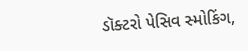ડૉક્ટરો પેસિવ સ્મોકિંગ,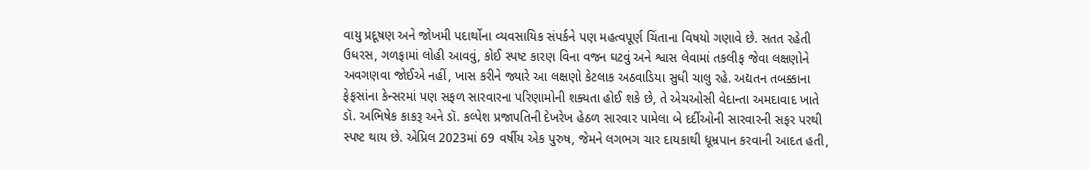વાયુ પ્રદૂષણ અને જોખમી પદાર્થોના વ્યવસાયિક સંપર્કને પણ મહત્વપૂર્ણ ચિંતાના વિષયો ગણાવે છે. સતત રહેતી ઉધરસ, ગળફામાં લોહી આવવું, કોઈ સ્પષ્ટ કારણ વિના વજન ઘટવું અને શ્વાસ લેવામાં તકલીફ જેવા લક્ષણોને અવગણવા જોઈએ નહીં, ખાસ કરીને જ્યારે આ લક્ષણો કેટલાક અઠવાડિયા સુધી ચાલુ રહે. અદ્યતન તબક્કાના ફેફસાંના કેન્સરમાં પણ સફળ સારવારના પરિણામોની શક્યતા હોઈ શકે છે, તે એચઓસી વેદાન્તા અમદાવાદ ખાતે ડૉ. અભિષેક કાકરૂ અને ડૉ. કલ્પેશ પ્રજાપતિની દેખરેખ હેઠળ સારવાર પામેલા બે દર્દીઓની સારવારની સફર પરથી સ્પષ્ટ થાય છે. એપ્રિલ 2023માં 69 વર્ષીય એક પુરુષ, જેમને લગભગ ચાર દાયકાથી ધૂમ્રપાન કરવાની આદત હતી,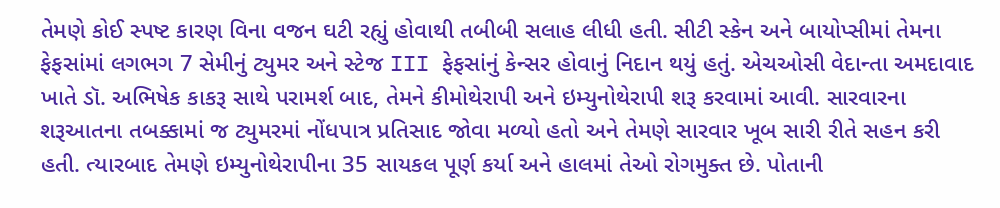તેમણે કોઈ સ્પષ્ટ કારણ વિના વજન ઘટી રહ્યું હોવાથી તબીબી સલાહ લીધી હતી. સીટી સ્કેન અને બાયોપ્સીમાં તેમના ફેફસાંમાં લગભગ 7 સેમીનું ટ્યુમર અને સ્ટેજ III ફેફસાંનું કેન્સર હોવાનું નિદાન થયું હતું. એચઓસી વેદાન્તા અમદાવાદ ખાતે ડૉ. અભિષેક કાકરૂ સાથે પરામર્શ બાદ, તેમને કીમોથેરાપી અને ઇમ્યુનોથેરાપી શરૂ કરવામાં આવી. સારવારના શરૂઆતના તબક્કામાં જ ટ્યુમરમાં નોંધપાત્ર પ્રતિસાદ જોવા મળ્યો હતો અને તેમણે સારવાર ખૂબ સારી રીતે સહન કરી હતી. ત્યારબાદ તેમણે ઇમ્યુનોથેરાપીના 35 સાયકલ પૂર્ણ કર્યા અને હાલમાં તેઓ રોગમુક્ત છે. પોતાની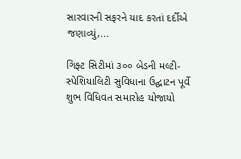સારવારની સફરને યાદ કરતાં દર્દીએ જણાવ્યું,...

ગિફ્ટ સિટીમાં ૩૦૦ બેડની મલ્ટી-સ્પેશિયાલિટી સુવિધાના ઉદ્ઘાટન પૂર્વે શુભ વિધિવત સમારોહ યોજાયો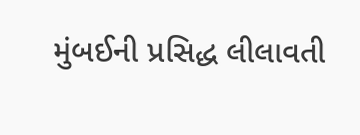મુંબઈની પ્રસિદ્ધ લીલાવતી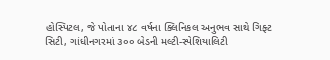હોસ્પિટલ, જે પોતાના ૪૮ વર્ષના ક્લિનિકલ અનુભવ સાથે ગિફ્ટ સિટી, ગાંધીનગરમાં ૩૦૦ બેડની મલ્ટી-સ્પેશિયાલિટી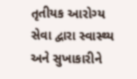તૃતીયક આરોગ્ય સેવા દ્વારા સ્વાસ્થ્ય અને સુખાકારીને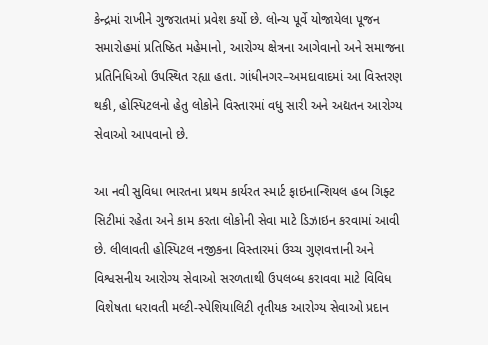કેન્દ્રમાં રાખીને ગુજરાતમાં પ્રવેશ કર્યો છે. લોન્ચ પૂર્વે યોજાયેલા પૂજન સમારોહમાં પ્રતિષ્ઠિત મહેમાનો, આરોગ્ય ક્ષેત્રના આગેવાનો અને સમાજના પ્રતિનિધિઓ ઉપસ્થિત રહ્યા હતા. ગાંધીનગર–અમદાવાદમાં આ વિસ્તરણ થકી, હોસ્પિટલનો હેતુ લોકોને વિસ્તારમાં વધુ સારી અને અદ્યતન આરોગ્ય સેવાઓ આપવાનો છે.

આ નવી સુવિધા ભારતના પ્રથમ કાર્યરત સ્માર્ટ ફાઇનાન્શિયલ હબ ગિફ્ટ સિટીમાં રહેતા અને કામ કરતા લોકોની સેવા માટે ડિઝાઇન કરવામાં આવી છે. લીલાવતી હોસ્પિટલ નજીકના વિસ્તારમાં ઉચ્ચ ગુણવત્તાની અને વિશ્વસનીય આરોગ્ય સેવાઓ સરળતાથી ઉપલબ્ધ કરાવવા માટે વિવિધ વિશેષતા ધરાવતી મલ્ટી-સ્પેશિયાલિટી તૃતીયક આરોગ્ય સેવાઓ પ્રદાન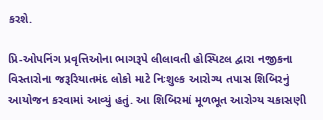કરશે.

પ્રિ-ઓપનિંગ પ્રવૃત્તિઓના ભાગરૂપે લીલાવતી હોસ્પિટલ દ્વારા નજીકના વિસ્તારોના જરૂરિયાતમંદ લોકો માટે નિઃશુલ્ક આરોગ્ય તપાસ શિબિરનું આયોજન કરવામાં આવ્યું હતું. આ શિબિરમાં મૂળભૂત આરોગ્ય ચકાસણી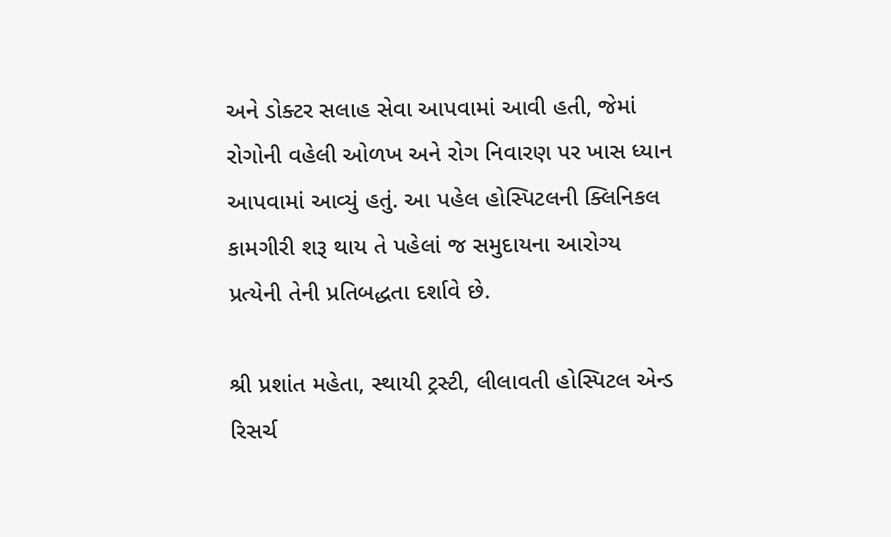અને ડોક્ટર સલાહ સેવા આપવામાં આવી હતી, જેમાં રોગોની વહેલી ઓળખ અને રોગ નિવારણ પર ખાસ ધ્યાન આપવામાં આવ્યું હતું. આ પહેલ હોસ્પિટલની ક્લિનિકલ કામગીરી શરૂ થાય તે પહેલાં જ સમુદાયના આરોગ્ય પ્રત્યેની તેની પ્રતિબદ્ધતા દર્શાવે છે.

શ્રી પ્રશાંત મહેતા, સ્થાયી ટ્રસ્ટી, લીલાવતી હોસ્પિટલ એન્ડ રિસર્ચ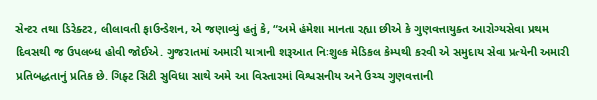સેન્ટર તથા ડિરેક્ટર, લીલાવતી ફાઉન્ડેશન, એ જણાવ્યું હતું કે, “અમે હંમેશા માનતા રહ્યા છીએ કે ગુણવત્તાયુક્ત આરોગ્યસેવા પ્રથમ દિવસથી જ ઉપલબ્ધ હોવી જોઈએ. ગુજરાતમાં અમારી યાત્રાની શરૂઆત નિઃશુલ્ક મેડિકલ કેમ્પથી કરવી એ સમુદાય સેવા પ્રત્યેની અમારી પ્રતિબદ્ધતાનું પ્રતિક છે. ગિફ્ટ સિટી સુવિધા સાથે અમે આ વિસ્તારમાં વિશ્વસનીય અને ઉચ્ચ ગુણવત્તાની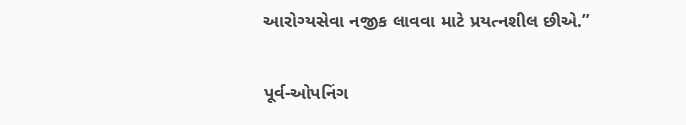આરોગ્યસેવા નજીક લાવવા માટે પ્રયત્નશીલ છીએ.”

પૂર્વ-ઓપનિંગ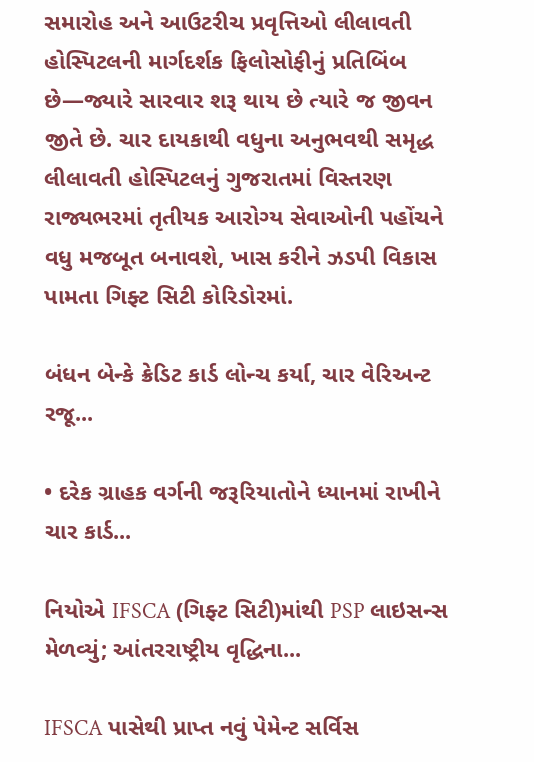સમારોહ અને આઉટરીચ પ્રવૃત્તિઓ લીલાવતી હોસ્પિટલની માર્ગદર્શક ફિલોસોફીનું પ્રતિબિંબ છે—જ્યારે સારવાર શરૂ થાય છે ત્યારે જ જીવન જીતે છે. ચાર દાયકાથી વધુના અનુભવથી સમૃદ્ધ લીલાવતી હોસ્પિટલનું ગુજરાતમાં વિસ્તરણ રાજ્યભરમાં તૃતીયક આરોગ્ય સેવાઓની પહોંચને વધુ મજબૂત બનાવશે, ખાસ કરીને ઝડપી વિકાસ પામતા ગિફ્ટ સિટી કોરિડોરમાં.

બંધન બેન્કે ક્રેડિટ કાર્ડ લોન્ચ કર્યા, ચાર વેરિઅન્ટ રજૂ...

• દરેક ગ્રાહક વર્ગની જરૂરિયાતોને ધ્યાનમાં રાખીને ચાર કાર્ડ...

નિયોએ IFSCA (ગિફ્ટ સિટી)માંથી PSP લાઇસન્સ મેળવ્યું; આંતરરાષ્ટ્રીય વૃદ્ધિના...

IFSCA પાસેથી પ્રાપ્ત નવું પેમેન્ટ સર્વિસ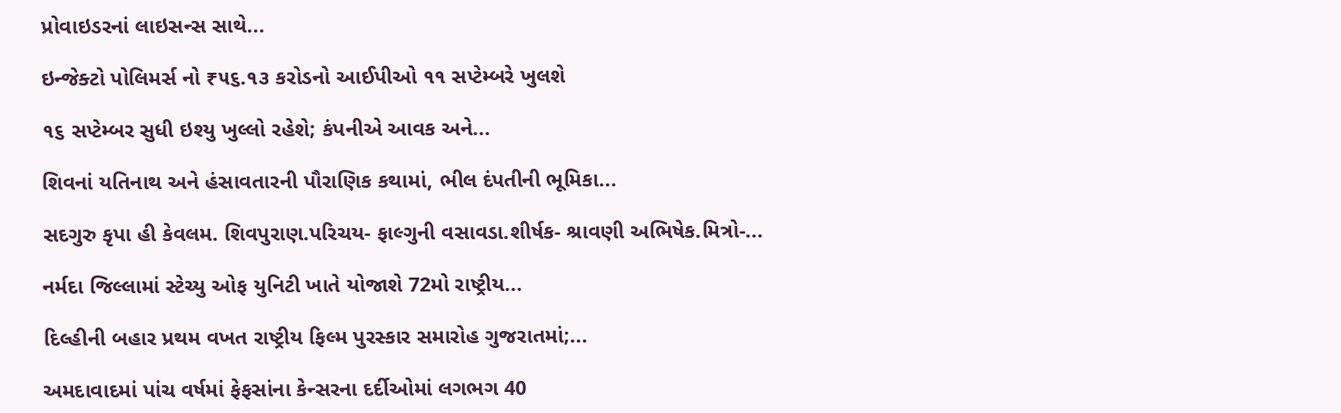પ્રોવાઇડરનાં લાઇસન્સ સાથે...

ઇન્જેક્ટો પોલિમર્સ નો ₹૫૬.૧૩ કરોડનો આઈપીઓ ૧૧ સપ્ટેમ્બરે ખુલશે

૧૬ સપ્ટેમ્બર સુધી ઇશ્યુ ખુલ્લો રહેશે; કંપનીએ આવક અને...

શિવનાં યતિનાથ અને હંસાવતારની પૌરાણિક કથામાં, ભીલ દંપતીની ભૂમિકા...

સદગુરુ કૃપા હી કેવલમ. શિવપુરાણ.પરિચય- ફાલ્ગુની વસાવડા.શીર્ષક- શ્રાવણી અભિષેક.મિત્રો-...

નર્મદા જિલ્લામાં સ્ટેચ્યુ ઓફ યુનિટી ખાતે યોજાશે 72મો રાષ્ટ્રીય...

દિલ્હીની બહાર પ્રથમ વખત રાષ્ટ્રીય ફિલ્મ પુરસ્કાર સમારોહ ગુજરાતમાં;...

અમદાવાદમાં પાંચ વર્ષમાં ફેફસાંના કેન્સરના દર્દીઓમાં લગભગ 40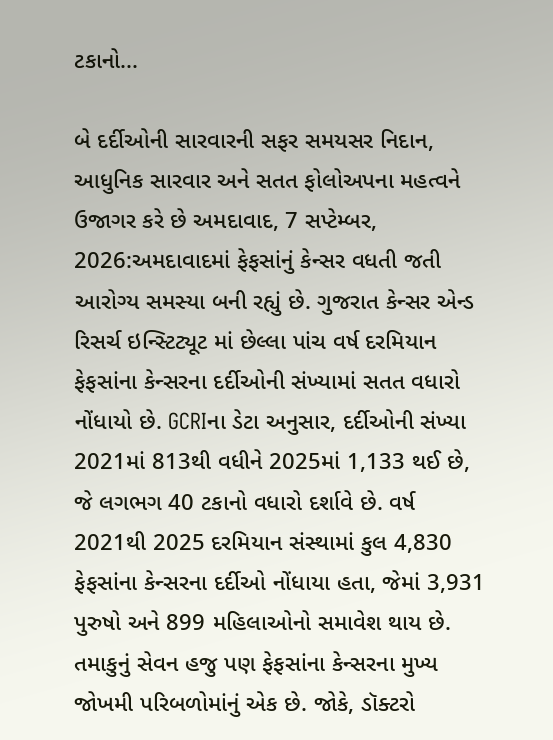ટકાનો...

બે દર્દીઓની સારવારની સફર સમયસર નિદાન, આધુનિક સારવાર અને સતત ફોલોઅપના મહત્વને ઉજાગર કરે છે અમદાવાદ, 7 સપ્ટેમ્બર, 2026:અમદાવાદમાં ફેફસાંનું કેન્સર વધતી જતી આરોગ્ય સમસ્યા બની રહ્યું છે. ગુજરાત કેન્સર એન્ડ રિસર્ચ ઇન્સ્ટિટ્યૂટ માં છેલ્લા પાંચ વર્ષ દરમિયાન ફેફસાંના કેન્સરના દર્દીઓની સંખ્યામાં સતત વધારો નોંધાયો છે. GCRIના ડેટા અનુસાર, દર્દીઓની સંખ્યા 2021માં 813થી વધીને 2025માં 1,133 થઈ છે, જે લગભગ 40 ટકાનો વધારો દર્શાવે છે. વર્ષ 2021થી 2025 દરમિયાન સંસ્થામાં કુલ 4,830 ફેફસાંના કેન્સરના દર્દીઓ નોંધાયા હતા, જેમાં 3,931 પુરુષો અને 899 મહિલાઓનો સમાવેશ થાય છે. તમાકુનું સેવન હજુ પણ ફેફસાંના કેન્સરના મુખ્ય જોખમી પરિબળોમાંનું એક છે. જોકે, ડૉક્ટરો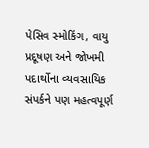પેસિવ સ્મોકિંગ, વાયુ પ્રદૂષણ અને જોખમી પદાર્થોના વ્યવસાયિક સંપર્કને પણ મહત્વપૂર્ણ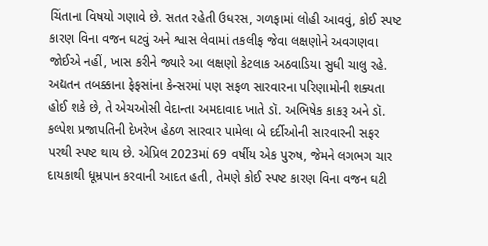ચિંતાના વિષયો ગણાવે છે. સતત રહેતી ઉધરસ, ગળફામાં લોહી આવવું, કોઈ સ્પષ્ટ કારણ વિના વજન ઘટવું અને શ્વાસ લેવામાં તકલીફ જેવા લક્ષણોને અવગણવા જોઈએ નહીં, ખાસ કરીને જ્યારે આ લક્ષણો કેટલાક અઠવાડિયા સુધી ચાલુ રહે. અદ્યતન તબક્કાના ફેફસાંના કેન્સરમાં પણ સફળ સારવારના પરિણામોની શક્યતા હોઈ શકે છે, તે એચઓસી વેદાન્તા અમદાવાદ ખાતે ડૉ. અભિષેક કાકરૂ અને ડૉ. કલ્પેશ પ્રજાપતિની દેખરેખ હેઠળ સારવાર પામેલા બે દર્દીઓની સારવારની સફર પરથી સ્પષ્ટ થાય છે. એપ્રિલ 2023માં 69 વર્ષીય એક પુરુષ, જેમને લગભગ ચાર દાયકાથી ધૂમ્રપાન કરવાની આદત હતી, તેમણે કોઈ સ્પષ્ટ કારણ વિના વજન ઘટી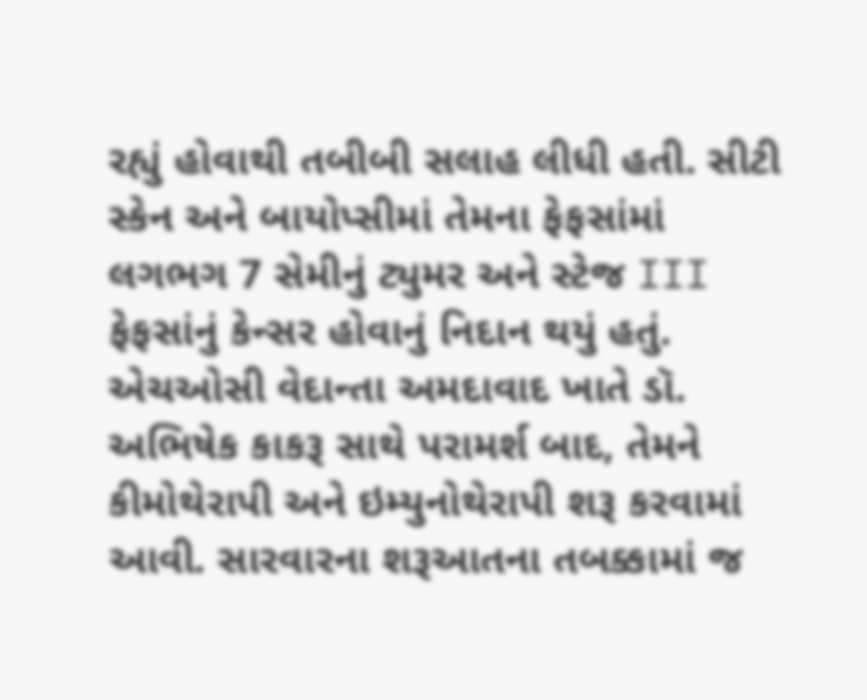રહ્યું હોવાથી તબીબી સલાહ લીધી હતી. સીટી સ્કેન અને બાયોપ્સીમાં તેમના ફેફસાંમાં લગભગ 7 સેમીનું ટ્યુમર અને સ્ટેજ III ફેફસાંનું કેન્સર હોવાનું નિદાન થયું હતું. એચઓસી વેદાન્તા અમદાવાદ ખાતે ડૉ. અભિષેક કાકરૂ સાથે પરામર્શ બાદ, તેમને કીમોથેરાપી અને ઇમ્યુનોથેરાપી શરૂ કરવામાં આવી. સારવારના શરૂઆતના તબક્કામાં જ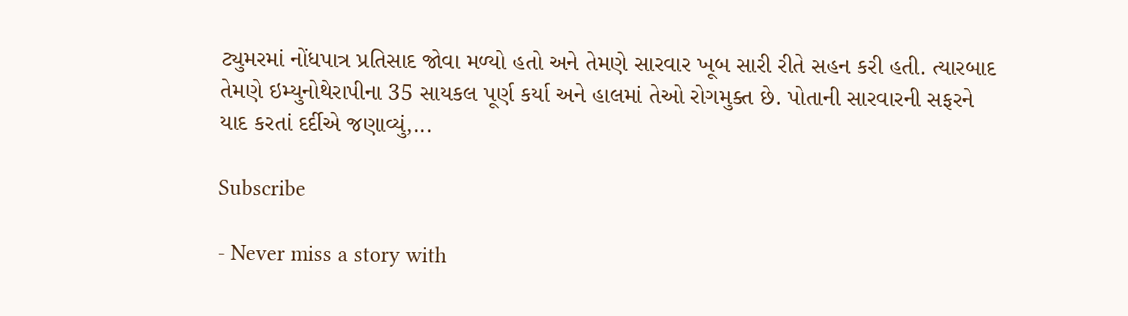ટ્યુમરમાં નોંધપાત્ર પ્રતિસાદ જોવા મળ્યો હતો અને તેમણે સારવાર ખૂબ સારી રીતે સહન કરી હતી. ત્યારબાદ તેમણે ઇમ્યુનોથેરાપીના 35 સાયકલ પૂર્ણ કર્યા અને હાલમાં તેઓ રોગમુક્ત છે. પોતાની સારવારની સફરને યાદ કરતાં દર્દીએ જણાવ્યું,...

Subscribe

- Never miss a story with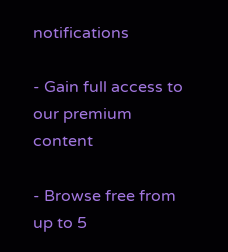notifications

- Gain full access to our premium content

- Browse free from up to 5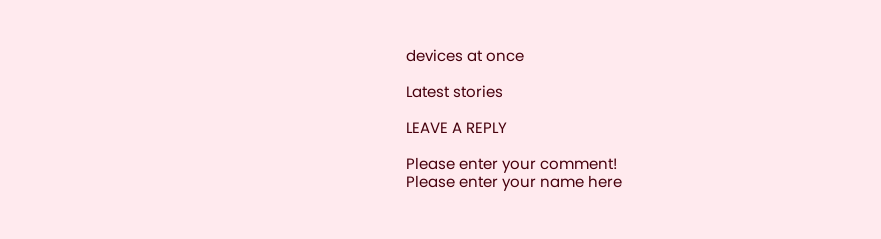devices at once

Latest stories

LEAVE A REPLY

Please enter your comment!
Please enter your name here